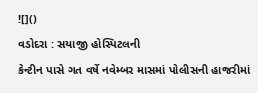![]()
વડોદરા : સયાજી હોસ્પિટલની
કેન્ટીન પાસે ગત વર્ષે નવેમ્બર માસમાં પોલીસની હાજરીમાં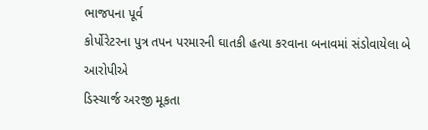ભાજપના પૂર્વ
કોર્પોરેટરના પુત્ર તપન પરમારની ઘાતકી હત્યા કરવાના બનાવમાં સંડોવાયેલા બે આરોપીએ
ડિસ્ચાર્જ અરજી મૂકતા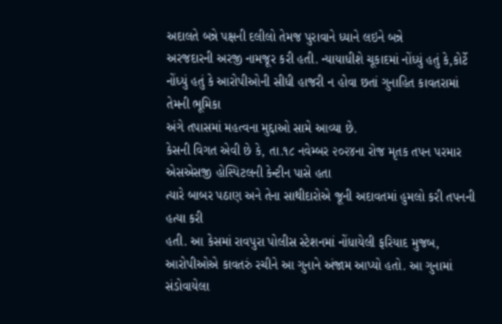અદાલતે બન્ને પક્ષની દલીલો તેમજ પુરાવાને ધ્યાને લઇને બન્ને
અરજદારની અરજી નામજૂર કરી હતી. ન્યાયાધીશે ચૂકાદમાં નોંધ્યું હતું કે,કોર્ટે
નોંધ્યું હતું કે આરોપીઓની સીધી હાજરી ન હોવા છતાં ગુનાહિત કાવતરામાં તેમની ભૂમિકા
અંગે તપાસમાં મહત્વના મુદ્દાઓ સામે આવ્યા છે.
કેસની વિગત એવી છે કે, તા.૧૮ નવેમ્બર ૨૦૨૪ના રોજ મૃતક તપન પરમાર એસએસજી હોસ્પિટલની કેન્ટીન પાસે હતા
ત્યારે બાબર પઠાણ અને તેના સાથીદારોએ જૂની અદાવતમાં હુમલો કરી તપનની હત્યા કરી
હતી. આ કેસમાં રાવપુરા પોલીસ સ્ટેશનમાં નોંધાયેલી ફરિયાદ મુજબ, આરોપીઓએ કાવતરું રચીને આ ગુનાને અંજામ આપ્યો હતો. આ ગુનામાં સંડોવાયેલા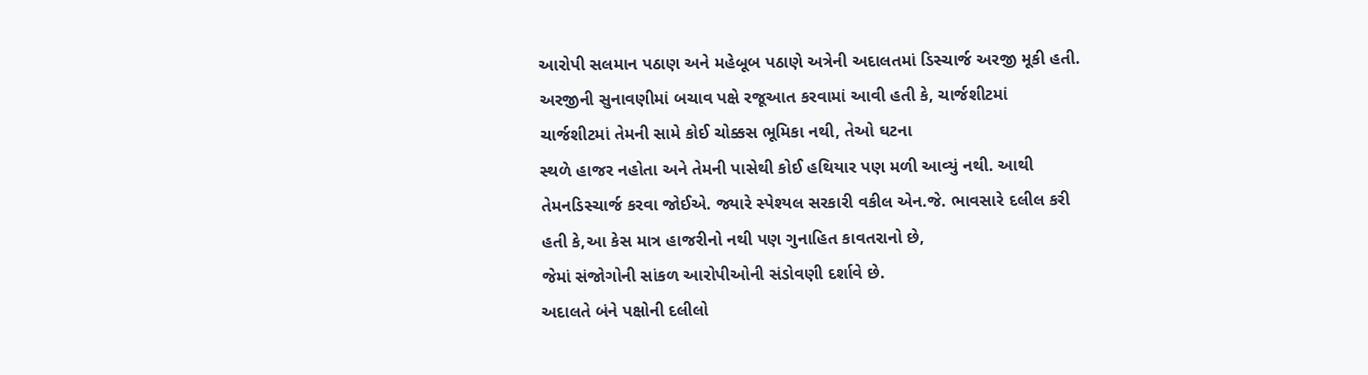આરોપી સલમાન પઠાણ અને મહેબૂબ પઠાણે અત્રેની અદાલતમાં ડિસ્ચાર્જ અરજી મૂકી હતી.
અરજીની સુનાવણીમાં બચાવ પક્ષે રજૂઆત કરવામાં આવી હતી કે, ચાર્જશીટમાં
ચાર્જશીટમાં તેમની સામે કોઈ ચોક્કસ ભૂમિકા નથી, તેઓ ઘટના
સ્થળે હાજર નહોતા અને તેમની પાસેથી કોઈ હથિયાર પણ મળી આવ્યું નથી. આથી
તેમનડિસ્ચાર્જ કરવા જોઈએ. જ્યારે સ્પેશ્યલ સરકારી વકીલ એન.જે. ભાવસારે દલીલ કરી
હતી કે,આ કેસ માત્ર હાજરીનો નથી પણ ગુનાહિત કાવતરાનો છે,
જેમાં સંજોગોની સાંકળ આરોપીઓની સંડોવણી દર્શાવે છે.
અદાલતે બંને પક્ષોની દલીલો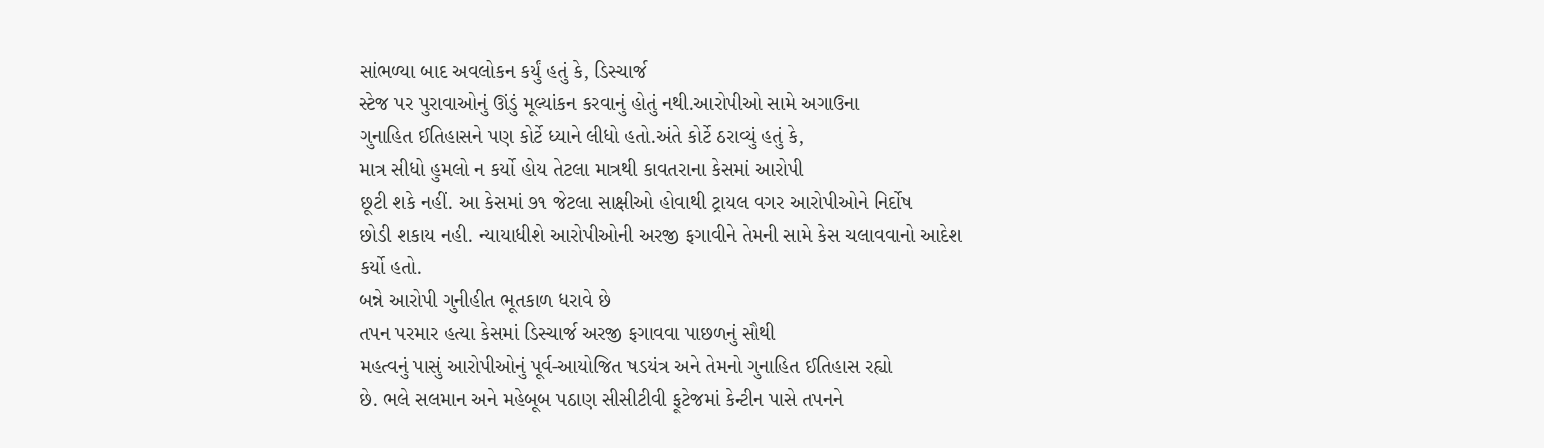સાંભળ્યા બાદ અવલોકન કર્યું હતું કે, ડિસ્ચાર્જ
સ્ટેજ પર પુરાવાઓનું ઊંડું મૂલ્યાંકન કરવાનું હોતું નથી.આરોપીઓ સામે અગાઉના
ગુનાહિત ઈતિહાસને પણ કોર્ટે ધ્યાને લીધો હતો.અંતે કોર્ટે ઠરાવ્યું હતું કે,
માત્ર સીધો હુમલો ન કર્યો હોય તેટલા માત્રથી કાવતરાના કેસમાં આરોપી
છૂટી શકે નહીં. આ કેસમાં ૭૧ જેટલા સાક્ષીઓ હોવાથી ટ્રાયલ વગર આરોપીઓને નિર્દોષ
છોડી શકાય નહી. ન્યાયાધીશે આરોપીઓની અરજી ફગાવીને તેમની સામે કેસ ચલાવવાનો આદેશ
કર્યો હતો.
બન્ને આરોપી ગુનીહીત ભૂતકાળ ધરાવે છે
તપન પરમાર હત્યા કેસમાં ડિસ્ચાર્જ અરજી ફગાવવા પાછળનું સૌથી
મહત્વનું પાસું આરોપીઓનું પૂર્વ-આયોજિત ષડયંત્ર અને તેમનો ગુનાહિત ઈતિહાસ રહ્યો
છે. ભલે સલમાન અને મહેબૂબ પઠાણ સીસીટીવી ફૂટેજમાં કેન્ટીન પાસે તપનને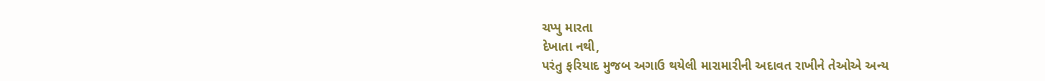ચપ્પુ મારતા
દેખાતા નથી,
પરંતુ ફરિયાદ મુજબ અગાઉ થયેલી મારામારીની અદાવત રાખીને તેઓએ અન્ય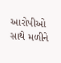આરોપીઓ સાથે મળીને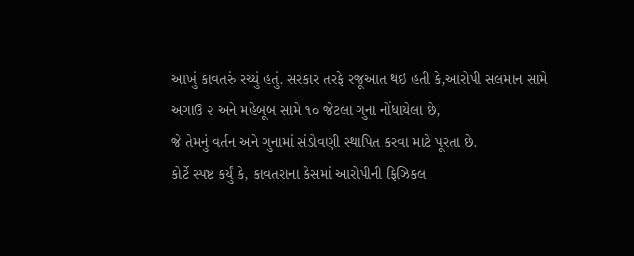આખું કાવતરું રચ્યું હતું. સરકાર તરફે રજૂઆત થઇ હતી કે,આરોપી સલમાન સામે અગાઉ ૨ અને મહેબૂબ સામે ૧૦ જેટલા ગુના નોંધાયેલા છે,
જે તેમનું વર્તન અને ગુનામાં સંડોવણી સ્થાપિત કરવા માટે પૂરતા છે.
કોર્ટે સ્પષ્ટ કર્યું કે, કાવતરાના કેસમાં આરોપીની ફિઝિકલ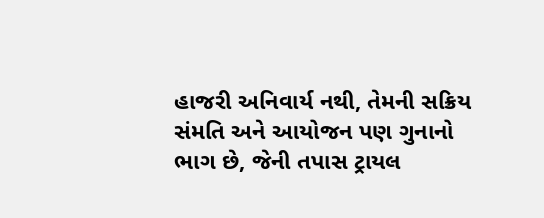હાજરી અનિવાર્ય નથી, તેમની સક્રિય સંમતિ અને આયોજન પણ ગુનાનો
ભાગ છે, જેની તપાસ ટ્રાયલ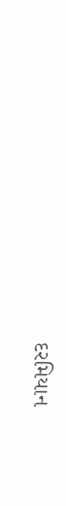દરમિયાન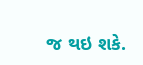જ થઇ શકે.